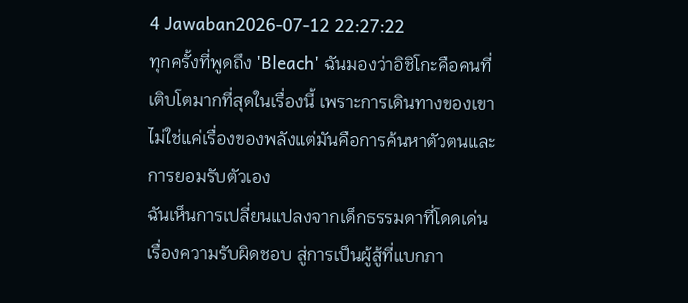4 Jawaban2026-07-12 22:27:22
ทุกครั้งที่พูดถึง 'Bleach' ฉันมองว่าอิชิโกะคือคนที่เติบโตมากที่สุดในเรื่องนี้ เพราะการเดินทางของเขาไม่ใช่แค่เรื่องของพลังแต่มันคือการค้นหาตัวตนและการยอมรับตัวเอง
ฉันเห็นการเปลี่ยนแปลงจากเด็กธรรมดาที่โดดเด่นเรื่องความรับผิดชอบ สู่การเป็นผู้สู้ที่แบกภา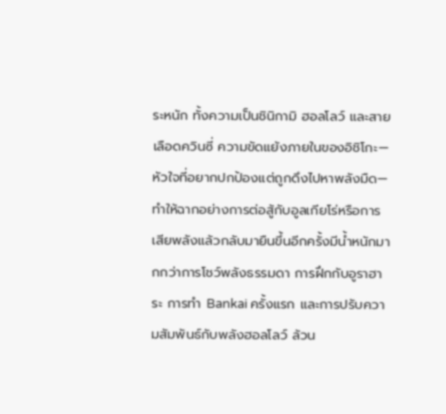ระหนัก ทั้งความเป็นชินิกามิ ฮอลโลว์ และสายเลือดควินซี่ ความขัดแย้งภายในของอิชิโกะ—หัวใจที่อยากปกป้องแต่ถูกดึงไปหาพลังมืด—ทำให้ฉากอย่างการต่อสู้กับอูลเกียโร่หรือการเสียพลังแล้วกลับมายืนขึ้นอีกครั้งมีน้ำหนักมากกว่าการโชว์พลังธรรมดา การฝึกกับอูราฮาระ การทำ Bankai ครั้งแรก และการปรับความสัมพันธ์กับพลังฮอลโลว์ ล้วน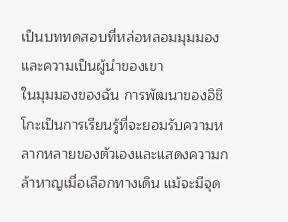เป็นบททดสอบที่หล่อหลอมมุมมองและความเป็นผู้นำของเขา
ในมุมมองของฉัน การพัฒนาของอิชิโกะเป็นการเรียนรู้ที่จะยอมรับความหลากหลายของตัวเองและแสดงความกล้าหาญเมื่อเลือกทางเดิน แม้จะมีจุด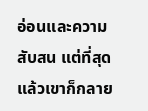อ่อนและความสับสน แต่ที่สุดแล้วเขาก็กลาย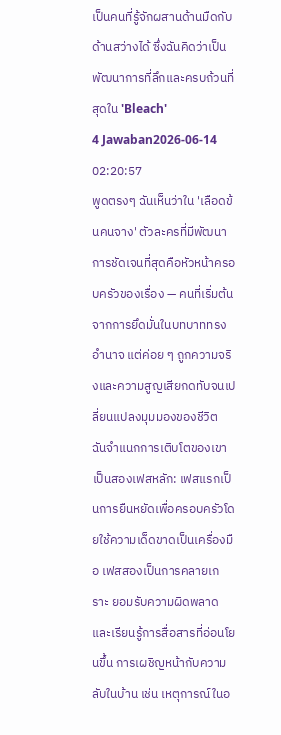เป็นคนที่รู้จักผสานด้านมืดกับด้านสว่างได้ ซึ่งฉันคิดว่าเป็นพัฒนาการที่ลึกและครบถ้วนที่สุดใน 'Bleach'
4 Jawaban2026-06-14 02:20:57
พูดตรงๆ ฉันเห็นว่าใน 'เลือดข้นคนจาง' ตัวละครที่มีพัฒนาการชัดเจนที่สุดคือหัวหน้าครอบครัวของเรื่อง — คนที่เริ่มต้นจากการยึดมั่นในบทบาททรงอำนาจ แต่ค่อย ๆ ถูกความจริงและความสูญเสียกดทับจนเปลี่ยนแปลงมุมมองของชีวิต
ฉันจำแนกการเติบโตของเขาเป็นสองเฟสหลัก: เฟสแรกเป็นการยืนหยัดเพื่อครอบครัวโดยใช้ความเด็ดขาดเป็นเครื่องมือ เฟสสองเป็นการคลายเกราะ ยอมรับความผิดพลาด และเรียนรู้การสื่อสารที่อ่อนโยนขึ้น การเผชิญหน้ากับความลับในบ้าน เช่น เหตุการณ์ในอ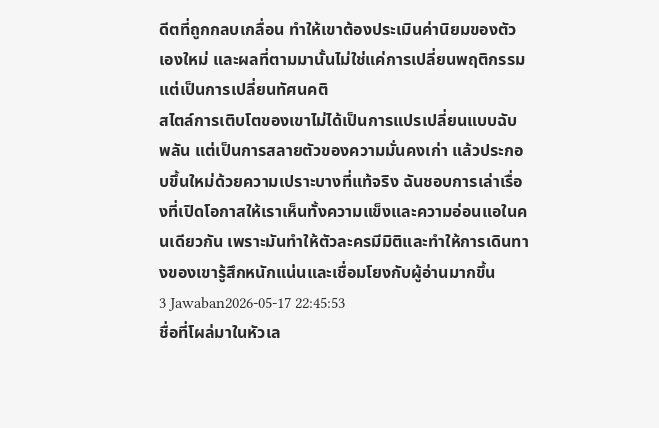ดีตที่ถูกกลบเกลื่อน ทำให้เขาต้องประเมินค่านิยมของตัวเองใหม่ และผลที่ตามมานั้นไม่ใช่แค่การเปลี่ยนพฤติกรรม แต่เป็นการเปลี่ยนทัศนคติ
สไตล์การเติบโตของเขาไม่ได้เป็นการแปรเปลี่ยนแบบฉับพลัน แต่เป็นการสลายตัวของความมั่นคงเก่า แล้วประกอบขึ้นใหม่ด้วยความเปราะบางที่แท้จริง ฉันชอบการเล่าเรื่องที่เปิดโอกาสให้เราเห็นทั้งความแข็งและความอ่อนแอในคนเดียวกัน เพราะมันทำให้ตัวละครมีมิติและทำให้การเดินทางของเขารู้สึกหนักแน่นและเชื่อมโยงกับผู้อ่านมากขึ้น
3 Jawaban2026-05-17 22:45:53
ชื่อที่โผล่มาในหัวเล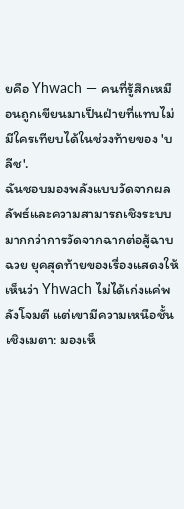ยคือ Yhwach — คนที่รู้สึกเหมือนถูกเขียนมาเป็นฝ่ายที่แทบไม่มีใครเทียบได้ในช่วงท้ายของ 'บลีช'.
ฉันชอบมองพลังแบบวัดจากผลลัพธ์และความสามารถเชิงระบบมากกว่าการวัดจากฉากต่อสู้ฉาบฉวย ยุคสุดท้ายของเรื่องแสดงให้เห็นว่า Yhwach ไม่ได้เก่งแค่พลังโจมตี แต่เขามีความเหนือชั้นเชิงเมตา: มองเห็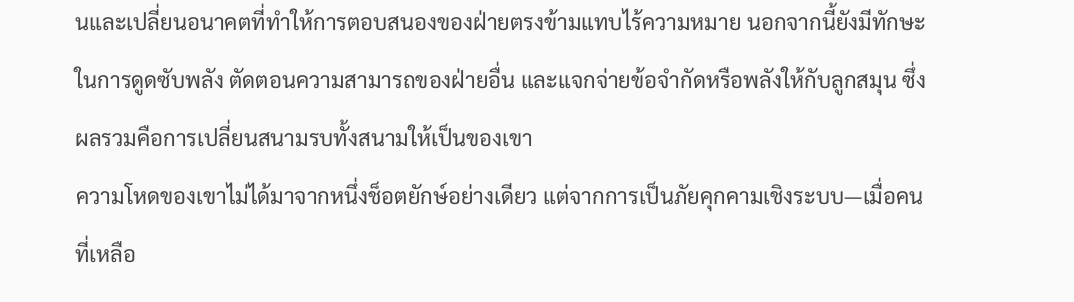นและเปลี่ยนอนาคตที่ทำให้การตอบสนองของฝ่ายตรงข้ามแทบไร้ความหมาย นอกจากนี้ยังมีทักษะในการดูดซับพลัง ตัดตอนความสามารถของฝ่ายอื่น และแจกจ่ายข้อจำกัดหรือพลังให้กับลูกสมุน ซึ่งผลรวมคือการเปลี่ยนสนามรบทั้งสนามให้เป็นของเขา
ความโหดของเขาไม่ได้มาจากหนึ่งช็อตยักษ์อย่างเดียว แต่จากการเป็นภัยคุกคามเชิงระบบ—เมื่อคนที่เหลือ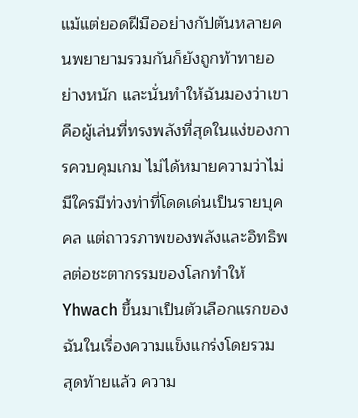แม้แต่ยอดฝีมืออย่างกัปตันหลายคนพยายามรวมกันก็ยังถูกท้าทายอย่างหนัก และนั่นทำให้ฉันมองว่าเขาคือผู้เล่นที่ทรงพลังที่สุดในแง่ของการควบคุมเกม ไม่ได้หมายความว่าไม่มีใครมีท่วงท่าที่โดดเด่นเป็นรายบุคคล แต่ถาวรภาพของพลังและอิทธิพลต่อชะตากรรมของโลกทำให้ Yhwach ขึ้นมาเป็นตัวเลือกแรกของฉันในเรื่องความแข็งแกร่งโดยรวม
สุดท้ายแล้ว ความ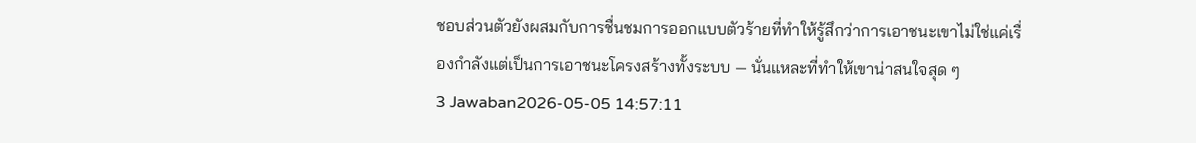ชอบส่วนตัวยังผสมกับการชื่นชมการออกแบบตัวร้ายที่ทำให้รู้สึกว่าการเอาชนะเขาไม่ใช่แค่เรื่องกำลังแต่เป็นการเอาชนะโครงสร้างทั้งระบบ — นั่นแหละที่ทำให้เขาน่าสนใจสุด ๆ
3 Jawaban2026-05-05 14:57:11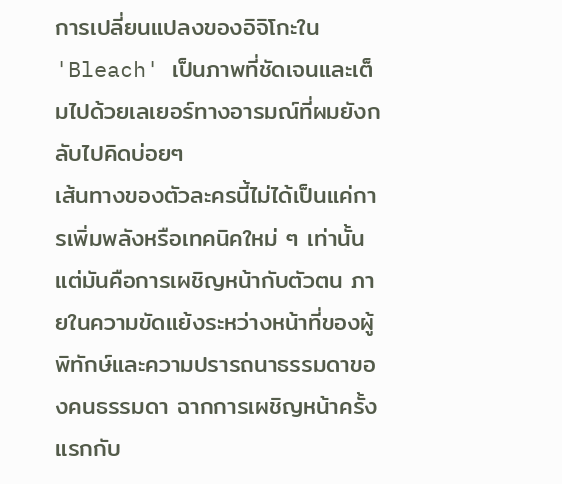การเปลี่ยนแปลงของอิจิโกะใน 'Bleach' เป็นภาพที่ชัดเจนและเต็มไปด้วยเลเยอร์ทางอารมณ์ที่ผมยังกลับไปคิดบ่อยๆ
เส้นทางของตัวละครนี้ไม่ได้เป็นแค่การเพิ่มพลังหรือเทคนิคใหม่ ๆ เท่านั้น แต่มันคือการเผชิญหน้ากับตัวตน ภายในความขัดแย้งระหว่างหน้าที่ของผู้พิทักษ์และความปรารถนาธรรมดาของคนธรรมดา ฉากการเผชิญหน้าครั้งแรกกับ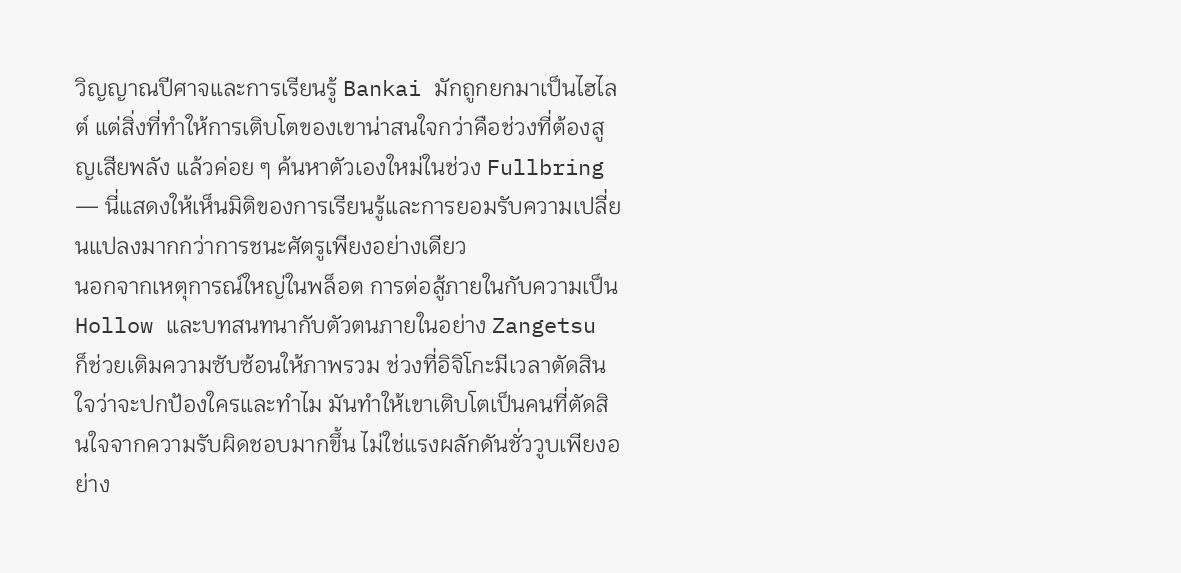วิญญาณปีศาจและการเรียนรู้ Bankai มักถูกยกมาเป็นไฮไลต์ แต่สิ่งที่ทำให้การเติบโตของเขาน่าสนใจกว่าคือช่วงที่ต้องสูญเสียพลัง แล้วค่อย ๆ ค้นหาตัวเองใหม่ในช่วง Fullbring — นี่แสดงให้เห็นมิติของการเรียนรู้และการยอมรับความเปลี่ยนแปลงมากกว่าการชนะศัตรูเพียงอย่างเดียว
นอกจากเหตุการณ์ใหญ่ในพล็อต การต่อสู้ภายในกับความเป็น Hollow และบทสนทนากับตัวตนภายในอย่าง Zangetsu ก็ช่วยเติมความซับซ้อนให้ภาพรวม ช่วงที่อิจิโกะมีเวลาตัดสินใจว่าจะปกป้องใครและทำไม มันทำให้เขาเติบโตเป็นคนที่ตัดสินใจจากความรับผิดชอบมากขึ้น ไม่ใช่แรงผลักดันชั่ววูบเพียงอย่าง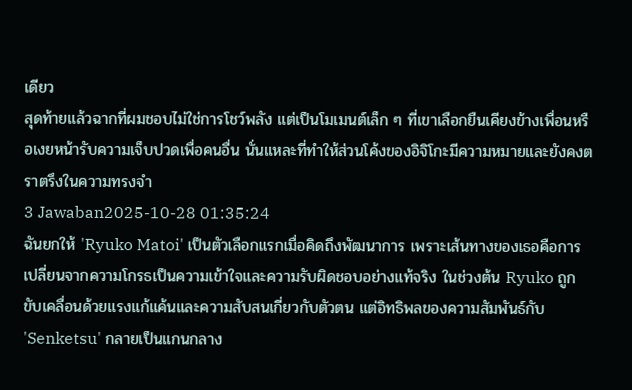เดียว
สุดท้ายแล้วฉากที่ผมชอบไม่ใช่การโชว์พลัง แต่เป็นโมเมนต์เล็ก ๆ ที่เขาเลือกยืนเคียงข้างเพื่อนหรือเงยหน้ารับความเจ็บปวดเพื่อคนอื่น นั่นแหละที่ทำให้ส่วนโค้งของอิจิโกะมีความหมายและยังคงตราตรึงในความทรงจำ
3 Jawaban2025-10-28 01:35:24
ฉันยกให้ 'Ryuko Matoi' เป็นตัวเลือกแรกเมื่อคิดถึงพัฒนาการ เพราะเส้นทางของเธอคือการเปลี่ยนจากความโกรธเป็นความเข้าใจและความรับผิดชอบอย่างแท้จริง ในช่วงต้น Ryuko ถูกขับเคลื่อนด้วยแรงแก้แค้นและความสับสนเกี่ยวกับตัวตน แต่อิทธิพลของความสัมพันธ์กับ 'Senketsu' กลายเป็นแกนกลาง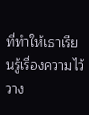ที่ทำให้เธาเรียนรู้เรื่องความไว้วาง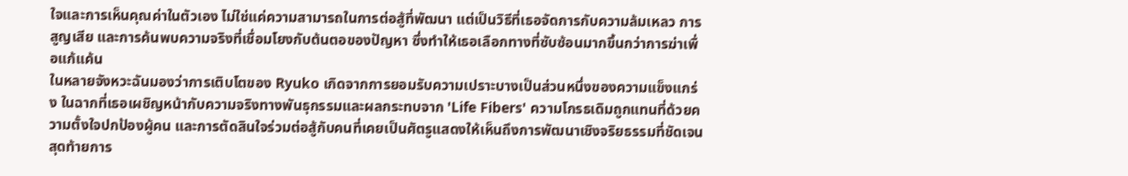ใจและการเห็นคุณค่าในตัวเอง ไม่ใช่แค่ความสามารถในการต่อสู้ที่พัฒนา แต่เป็นวิธีที่เธอจัดการกับความล้มเหลว การสูญเสีย และการค้นพบความจริงที่เชื่อมโยงกับต้นตอของปัญหา ซึ่งทำให้เธอเลือกทางที่ซับซ้อนมากขึ้นกว่าการฆ่าเพื่อแก้แค้น
ในหลายจังหวะฉันมองว่าการเติบโตของ Ryuko เกิดจากการยอมรับความเปราะบางเป็นส่วนหนึ่งของความแข็งแกร่ง ในฉากที่เธอเผชิญหน้ากับความจริงทางพันธุกรรมและผลกระทบจาก 'Life Fibers' ความโกรธเดิมถูกแทนที่ด้วยความตั้งใจปกป้องผู้คน และการตัดสินใจร่วมต่อสู้กับคนที่เคยเป็นศัตรูแสดงให้เห็นถึงการพัฒนาเชิงจริยธรรมที่ชัดเจน สุดท้ายการ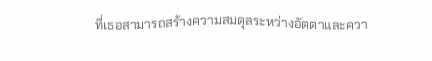ที่เธอสามารถสร้างความสมดุลระหว่างอัตตาและควา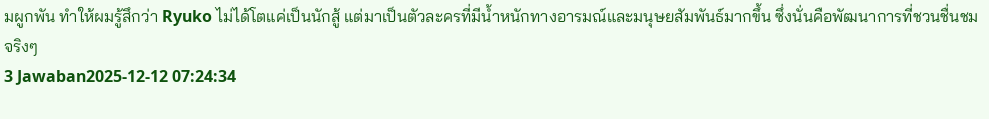มผูกพัน ทำให้ผมรู้สึกว่า Ryuko ไม่ได้โตแค่เป็นนักสู้ แต่มาเป็นตัวละครที่มีน้ำหนักทางอารมณ์และมนุษยสัมพันธ์มากขึ้น ซึ่งนั่นคือพัฒนาการที่ชวนชื่นชมจริงๆ
3 Jawaban2025-12-12 07:24:34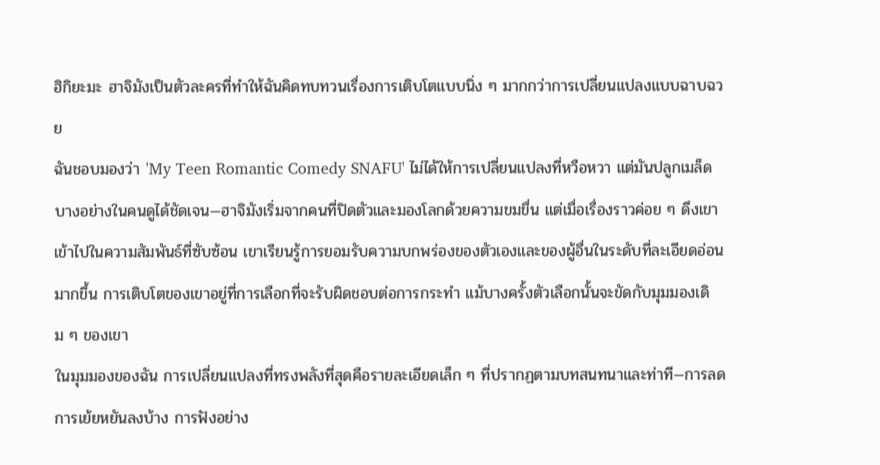ฮิกิยะมะ ฮาจิมังเป็นตัวละครที่ทำให้ฉันคิดทบทวนเรื่องการเติบโตแบบนิ่ง ๆ มากกว่าการเปลี่ยนแปลงแบบฉาบฉวย
ฉันชอบมองว่า 'My Teen Romantic Comedy SNAFU' ไม่ได้ให้การเปลี่ยนแปลงที่หวือหวา แต่มันปลูกเมล็ดบางอย่างในคนดูได้ชัดเจน—ฮาจิมังเริ่มจากคนที่ปิดตัวและมองโลกด้วยความขมขื่น แต่เมื่อเรื่องราวค่อย ๆ ดึงเขาเข้าไปในความสัมพันธ์ที่ซับซ้อน เขาเรียนรู้การยอมรับความบกพร่องของตัวเองและของผู้อื่นในระดับที่ละเอียดอ่อนมากขึ้น การเติบโตของเขาอยู่ที่การเลือกที่จะรับผิดชอบต่อการกระทำ แม้บางครั้งตัวเลือกนั้นจะขัดกับมุมมองเดิม ๆ ของเขา
ในมุมมองของฉัน การเปลี่ยนแปลงที่ทรงพลังที่สุดคือรายละเอียดเล็ก ๆ ที่ปรากฏตามบทสนทนาและท่าที—การลดการเย้ยหยันลงบ้าง การฟังอย่าง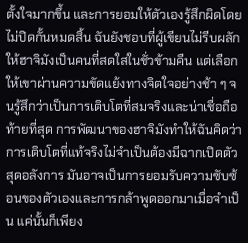ตั้งใจมากขึ้น และการยอมให้ตัวเองรู้สึกผิดโดยไม่ปิดกั้นหมดสิ้น ฉันยังชอบที่ผู้เขียนไม่รีบผลักให้ฮาจิมังเป็นคนที่สดใสในชั่วข้ามคืน แต่เลือกให้เขาผ่านความขัดแย้งทางจิตใจอย่างช้า ๆ จนรู้สึกว่าเป็นการเติบโตที่สมจริงและน่าเชื่อถือ
ท้ายที่สุด การพัฒนาของฮาจิมังทำให้ฉันคิดว่าการเติบโตที่แท้จริงไม่จำเป็นต้องมีฉากเปิดตัวสุดอลังการ มันอาจเป็นการยอมรับความซับซ้อนของตัวเองและการกล้าพูดออกมาเมื่อจำเป็น แค่นั้นก็เพียง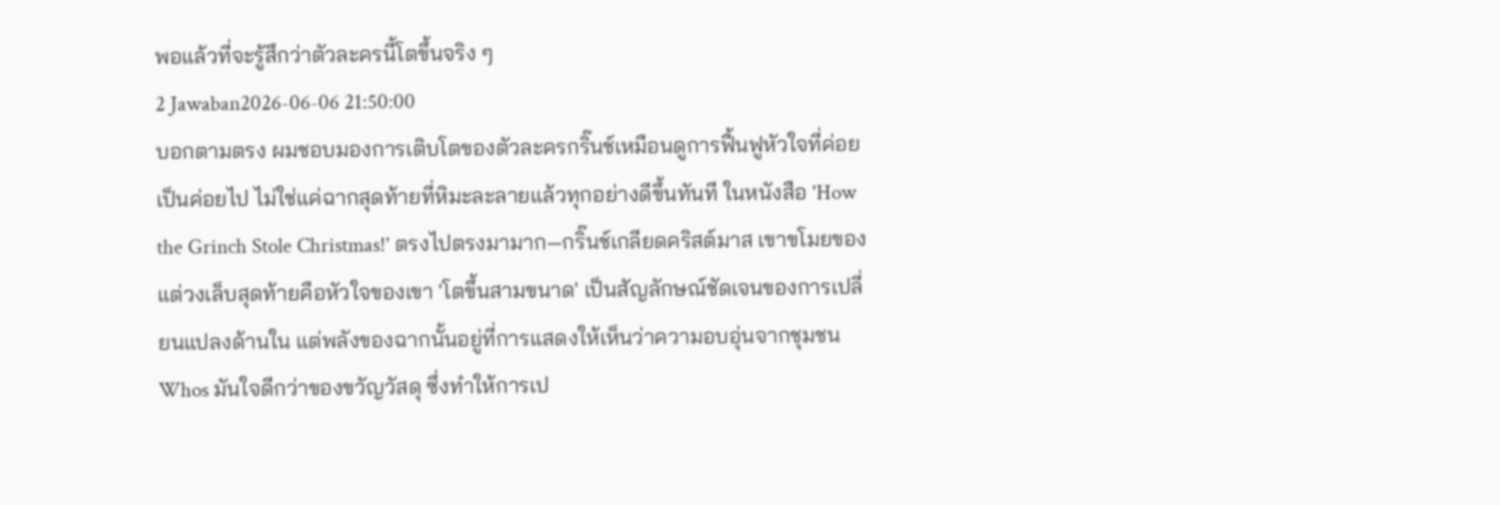พอแล้วที่จะรู้สึกว่าตัวละครนี้โตขึ้นจริง ๆ
2 Jawaban2026-06-06 21:50:00
บอกตามตรง ผมชอบมองการเติบโตของตัวละครกริ๊นช์เหมือนดูการฟื้นฟูหัวใจที่ค่อยเป็นค่อยไป ไม่ใช่แค่ฉากสุดท้ายที่หิมะละลายแล้วทุกอย่างดีขึ้นทันที ในหนังสือ 'How the Grinch Stole Christmas!' ตรงไปตรงมามาก—กริ๊นช์เกลียดคริสต์มาส เขาขโมยของ แต่วงเล็บสุดท้ายคือหัวใจของเขา 'โตขึ้นสามขนาด' เป็นสัญลักษณ์ชัดเจนของการเปลี่ยนแปลงด้านใน แต่พลังของฉากนั้นอยู่ที่การแสดงให้เห็นว่าความอบอุ่นจากชุมชน Whos มันใจดีกว่าของขวัญวัสดุ ซึ่งทำให้การเป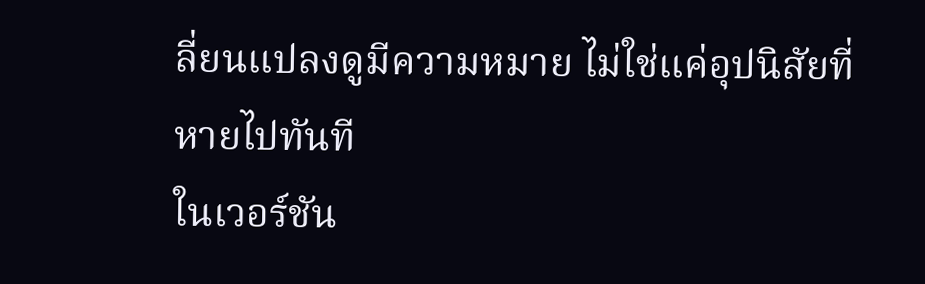ลี่ยนแปลงดูมีความหมาย ไม่ใช่แค่อุปนิสัยที่หายไปทันที
ในเวอร์ชัน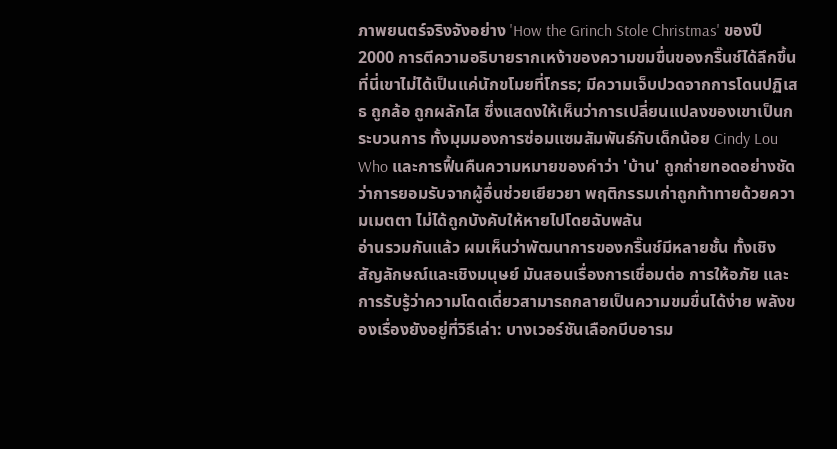ภาพยนตร์จริงจังอย่าง 'How the Grinch Stole Christmas' ของปี 2000 การตีความอธิบายรากเหง้าของความขมขื่นของกริ๊นช์ได้ลึกขึ้น ที่นี่เขาไม่ได้เป็นแค่นักขโมยที่โกรธ; มีความเจ็บปวดจากการโดนปฏิเสธ ถูกล้อ ถูกผลักไส ซึ่งแสดงให้เห็นว่าการเปลี่ยนแปลงของเขาเป็นกระบวนการ ทั้งมุมมองการซ่อมแซมสัมพันธ์กับเด็กน้อย Cindy Lou Who และการฟื้นคืนความหมายของคำว่า 'บ้าน' ถูกถ่ายทอดอย่างชัดว่าการยอมรับจากผู้อื่นช่วยเยียวยา พฤติกรรมเก่าถูกท้าทายด้วยความเมตตา ไม่ได้ถูกบังคับให้หายไปโดยฉับพลัน
อ่านรวมกันแล้ว ผมเห็นว่าพัฒนาการของกริ๊นช์มีหลายชั้น ทั้งเชิงสัญลักษณ์และเชิงมนุษย์ มันสอนเรื่องการเชื่อมต่อ การให้อภัย และการรับรู้ว่าความโดดเดี่ยวสามารถกลายเป็นความขมขื่นได้ง่าย พลังของเรื่องยังอยู่ที่วิธีเล่า: บางเวอร์ชันเลือกบีบอารม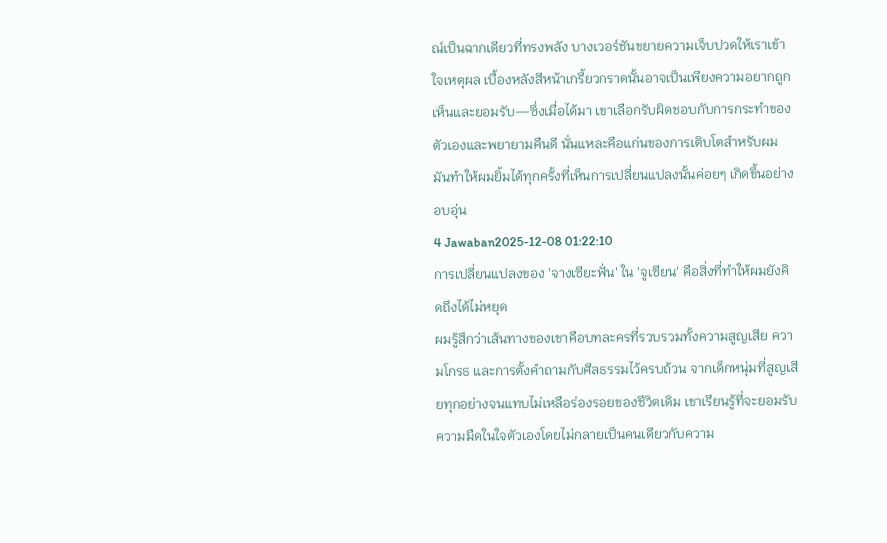ณ์เป็นฉากเดียวที่ทรงพลัง บางเวอร์ชันขยายความเจ็บปวดให้เราเข้าใจเหตุผล เบื้องหลังสีหน้าเกรี้ยวกราดนั้นอาจเป็นเพียงความอยากถูกเห็นและยอมรับ—ซึ่งเมื่อได้มา เขาเลือกรับผิดชอบกับการกระทำของตัวเองและพยายามคืนดี นั่นแหละคือแก่นของการเติบโตสำหรับผม มันทำให้ผมยิ้มได้ทุกครั้งที่เห็นการเปลี่ยนแปลงนั้นค่อยๆ เกิดขึ้นอย่างอบอุ่น
4 Jawaban2025-12-08 01:22:10
การเปลี่ยนแปลงของ 'จางเซียะฟั่น' ใน 'จูเซียน' คือสิ่งที่ทำให้ผมยังคิดถึงได้ไม่หยุด
ผมรู้สึกว่าเส้นทางของเขาคือบทละครที่รวบรวมทั้งความสูญเสีย ความโกรธ และการตั้งคำถามกับศีลธรรมไว้ครบถ้วน จากเด็กหนุ่มที่สูญเสียทุกอย่างจนแทบไม่เหลือร่องรอยของชีวิตเดิม เขาเรียนรู้ที่จะยอมรับความมืดในใจตัวเองโดยไม่กลายเป็นคนเดียวกับความ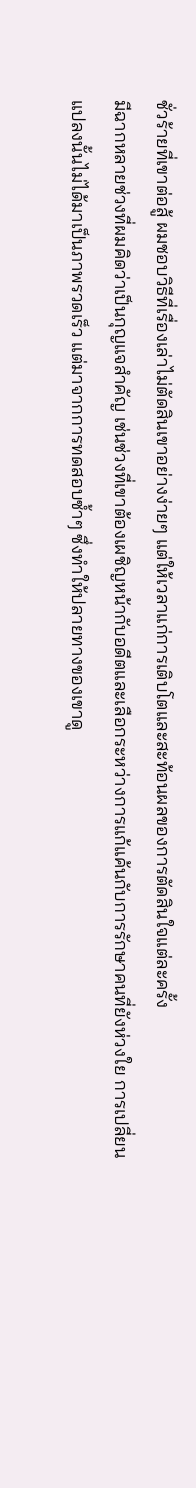ชั่วร้ายที่เขาต่อสู้ ผมชอบวิธีที่เรื่องเล่าไม่ตัดสินเขาอย่างง่ายๆ แต่ให้เวลาแก่การเติบโตและสะท้อนผลของการตัดสินใจแต่ละครั้ง
มีฉากหลายช่วงที่ผมคิดว่าเป็นกุญแจสำคัญ เช่นช่วงที่เขาต้องเผชิญหน้ากับอดีตและเลือกระหว่างการแก้แค้นกับการรักษาคนที่ยังห่วงใย การเปลี่ยนแปลงนั้นไม่ได้มาเป็นภาพรวดเร็ว แต่มาจากการทดสอบซ้ำๆ ซึ่งทำให้ปลายทางของเขาดู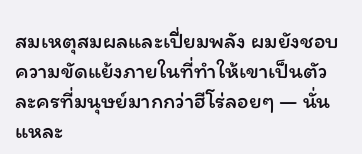สมเหตุสมผลและเปี่ยมพลัง ผมยังชอบความขัดแย้งภายในที่ทำให้เขาเป็นตัวละครที่มนุษย์มากกว่าฮีโร่ลอยๆ — นั่นแหละ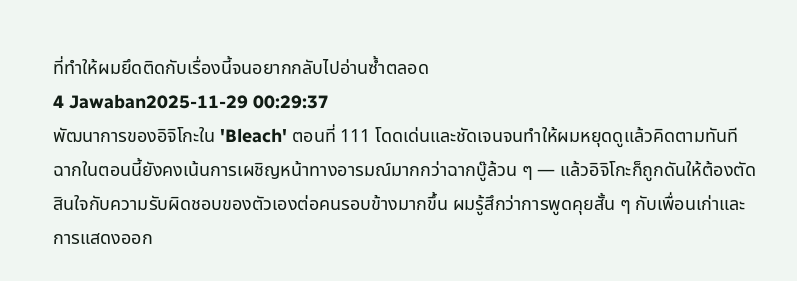ที่ทำให้ผมยึดติดกับเรื่องนี้จนอยากกลับไปอ่านซ้ำตลอด
4 Jawaban2025-11-29 00:29:37
พัฒนาการของอิจิโกะใน 'Bleach' ตอนที่ 111 โดดเด่นและชัดเจนจนทำให้ผมหยุดดูแล้วคิดตามทันที
ฉากในตอนนี้ยังคงเน้นการเผชิญหน้าทางอารมณ์มากกว่าฉากบู๊ล้วน ๆ — แล้วอิจิโกะก็ถูกดันให้ต้องตัดสินใจกับความรับผิดชอบของตัวเองต่อคนรอบข้างมากขึ้น ผมรู้สึกว่าการพูดคุยสั้น ๆ กับเพื่อนเก่าและการแสดงออก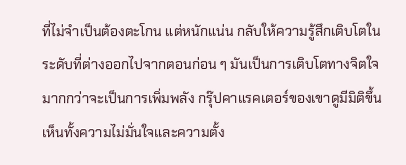ที่ไม่จำเป็นต้องตะโกน แต่หนักแน่น กลับให้ความรู้สึกเติบโตในระดับที่ต่างออกไปจากตอนก่อน ๆ มันเป็นการเติบโตทางจิตใจมากกว่าจะเป็นการเพิ่มพลัง กรุ๊ปคาแรคเตอร์ของเขาดูมีมิติขึ้น เห็นทั้งความไม่มั่นใจและความตั้ง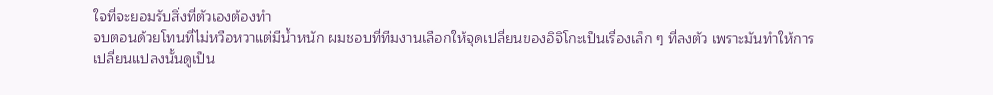ใจที่จะยอมรับสิ่งที่ตัวเองต้องทำ
จบตอนด้วยโทนที่ไม่หวือหวาแต่มีน้ำหนัก ผมชอบที่ทีมงานเลือกให้จุดเปลี่ยนของอิจิโกะเป็นเรื่องเล็ก ๆ ที่ลงตัว เพราะมันทำให้การเปลี่ยนแปลงนั้นดูเป็น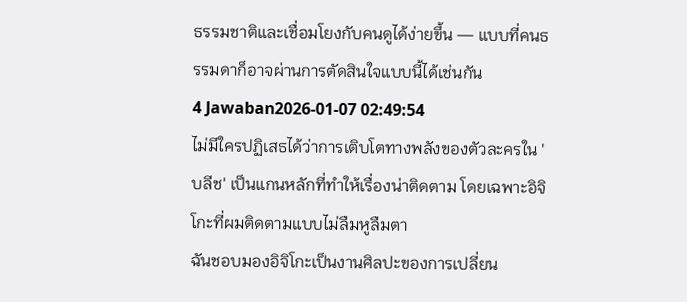ธรรมชาติและเชื่อมโยงกับคนดูได้ง่ายขึ้น — แบบที่คนธรรมดาก็อาจผ่านการตัดสินใจแบบนี้ได้เช่นกัน
4 Jawaban2026-01-07 02:49:54
ไม่มีใครปฏิเสธได้ว่าการเติบโตทางพลังของตัวละครใน 'บลีช' เป็นแกนหลักที่ทำให้เรื่องน่าติดตาม โดยเฉพาะอิจิโกะที่ผมติดตามแบบไม่ลืมหูลืมตา
ฉันชอบมองอิจิโกะเป็นงานศิลปะของการเปลี่ยน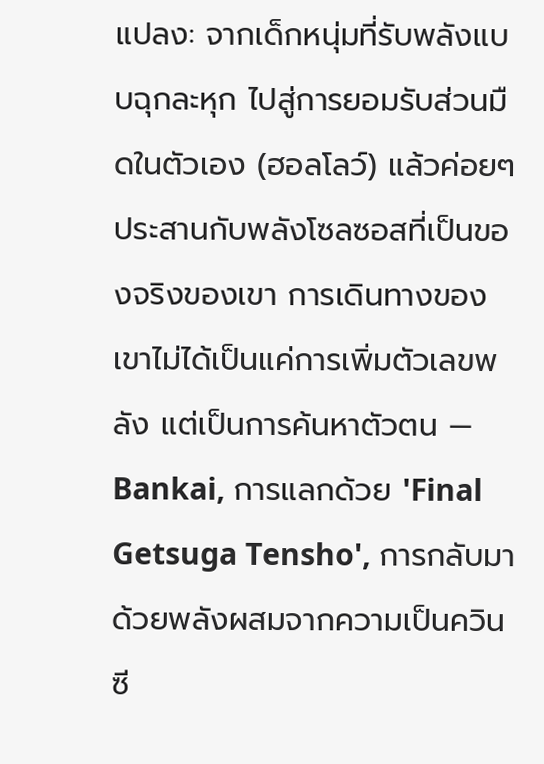แปลง: จากเด็กหนุ่มที่รับพลังแบบฉุกละหุก ไปสู่การยอมรับส่วนมืดในตัวเอง (ฮอลโลว์) แล้วค่อยๆ ประสานกับพลังโซลซอสที่เป็นของจริงของเขา การเดินทางของเขาไม่ได้เป็นแค่การเพิ่มตัวเลขพลัง แต่เป็นการค้นหาตัวตน — Bankai, การแลกด้วย 'Final Getsuga Tensho', การกลับมาด้วยพลังผสมจากความเป็นควินซี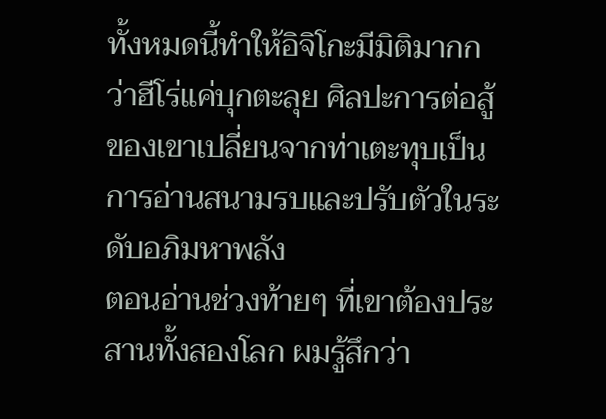ทั้งหมดนี้ทำให้อิจิโกะมีมิติมากกว่าฮีโร่แค่บุกตะลุย ศิลปะการต่อสู้ของเขาเปลี่ยนจากท่าเตะทุบเป็นการอ่านสนามรบและปรับตัวในระดับอภิมหาพลัง
ตอนอ่านช่วงท้ายๆ ที่เขาต้องประสานทั้งสองโลก ผมรู้สึกว่า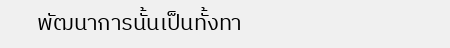พัฒนาการนั้นเป็นทั้งทา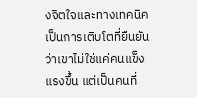งจิตใจและทางเทคนิค เป็นการเติบโตที่ยืนยันว่าเขาไม่ใช่แค่คนแข็งแรงขึ้น แต่เป็นคนที่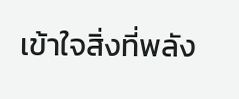เข้าใจสิ่งที่พลัง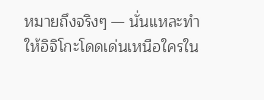หมายถึงจริงๆ — นั่นแหละทำให้อิจิโกะโดดเด่นเหนือใครใน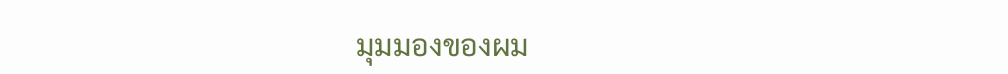มุมมองของผม